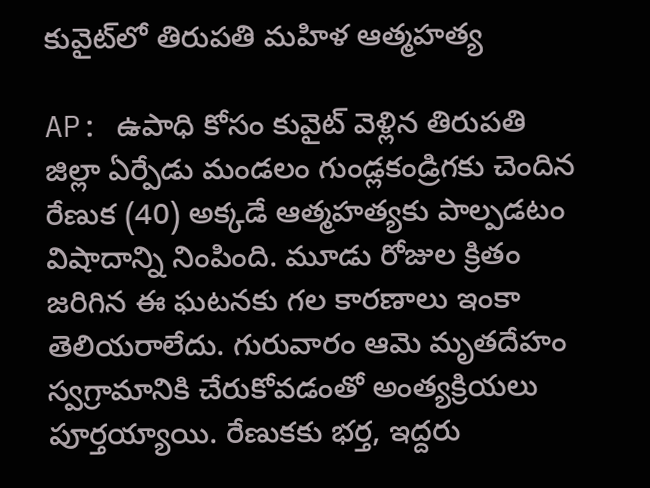కువైట్‌లో తిరుపతి మహిళ ఆత్మహత్య

AP: ఉపాధి కోసం కువైట్ వెళ్లిన తిరుపతి జిల్లా ఏర్పేడు మండలం గుండ్లకండ్రిగకు చెందిన రేణుక (40) అక్కడే ఆత్మహత్యకు పాల్పడటం విషాదాన్ని నింపింది. మూడు రోజుల క్రితం జరిగిన ఈ ఘటనకు గల కారణాలు ఇంకా తెలియరాలేదు. గురువారం ఆమె మృతదేహం స్వగ్రామానికి చేరుకోవడంతో అంత్యక్రియలు పూర్తయ్యాయి. రేణుకకు భర్త, ఇద్దరు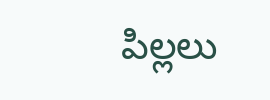పిల్లలు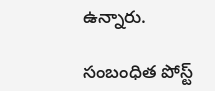ఉన్నారు.

సంబంధిత పోస్ట్